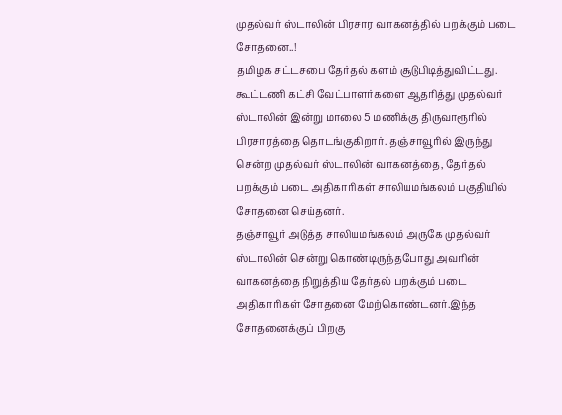முதல்வர் ஸ்டாலின் பிரசார வாகனத்தில் பறக்கும் படை சோதனை..!
தமிழக சட்டசபை தேர்தல் களம் சூடுபிடித்துவிட்டது. கூட்டணி கட்சி வேட்பாளர்களை ஆதரித்து முதல்வர் ஸ்டாலின் இன்று மாலை 5 மணிக்கு திருவாரூரில் பிரசாரத்தை தொடங்குகிறார். தஞ்சாவூரில் இருந்து சென்ற முதல்வர் ஸ்டாலின் வாகனத்தை, தேர்தல் பறக்கும் படை அதிகாரிகள் சாலியமங்கலம் பகுதியில் சோதனை செய்தனர்.
தஞ்சாவூர் அடுத்த சாலியமங்கலம் அருகே முதல்வர் ஸ்டாலின் சென்று கொண்டிருந்தபோது அவரின் வாகனத்தை நிறுத்திய தேர்தல் பறக்கும் படை அதிகாரிகள் சோதனை மேற்கொண்டனர்.இந்த சோதனைக்குப் பிறகு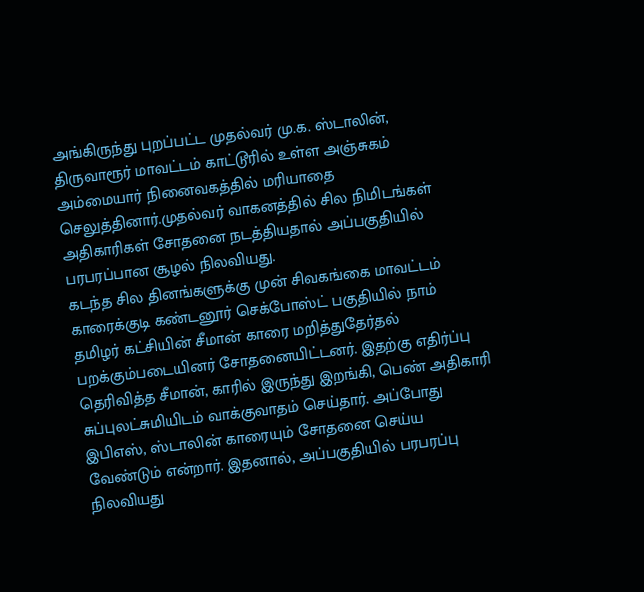அங்கிருந்து புறப்பட்ட முதல்வர் மு.க. ஸ்டாலின், திருவாரூர் மாவட்டம் காட்டூரில் உள்ள அஞ்சுகம் அம்மையார் நினைவகத்தில் மரியாதை செலுத்தினார்.முதல்வர் வாகனத்தில் சில நிமிடங்கள் அதிகாரிகள் சோதனை நடத்தியதால் அப்பகுதியில் பரபரப்பான சூழல் நிலவியது.
கடந்த சில தினங்களுக்கு முன் சிவகங்கை மாவட்டம் காரைக்குடி கண்டனூர் செக்போஸ்ட் பகுதியில் நாம் தமிழர் கட்சியின் சீமான் காரை மறித்துதேர்தல் பறக்கும்படையினர் சோதனையிட்டனர். இதற்கு எதிர்ப்பு தெரிவித்த சீமான், காரில் இருந்து இறங்கி, பெண் அதிகாரி சுப்புலட்சுமியிடம் வாக்குவாதம் செய்தார். அப்போது இபிஎஸ், ஸ்டாலின் காரையும் சோதனை செய்ய வேண்டும் என்றார். இதனால், அப்பகுதியில் பரபரப்பு நிலவியது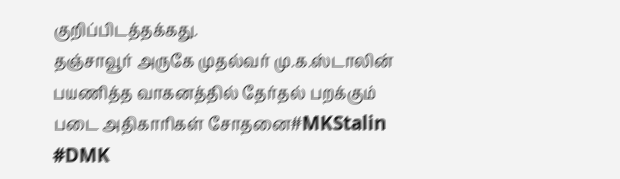குறிப்பிடத்தக்கது.
தஞ்சாவூர் அருகே முதல்வர் மு.க.ஸ்டாலின் பயணித்த வாகனத்தில் தேர்தல் பறக்கும் படை அதிகாரிகள் சோதனை#MKStalin #DMK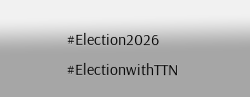#Election2026 #ElectionwithTTN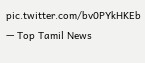pic.twitter.com/bv0PYkHKEb
— Top Tamil News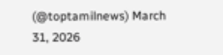(@toptamilnews) March 31, 2026